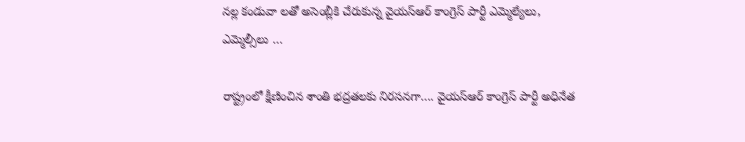నల్ల కండువా లతో అసెంబ్లీకి చేరుకున్న వైయస్ఆర్ కాంగ్రెస్ పార్టీ ఎమ్మెల్యేలు, ఎమ్మెల్సీలు …

రాష్ట్రంలో క్షీణించిన శాంతి భద్రతలకు నిరసనగా…. వైయస్ఆర్ కాంగ్రెస్ పార్టీ అధినేత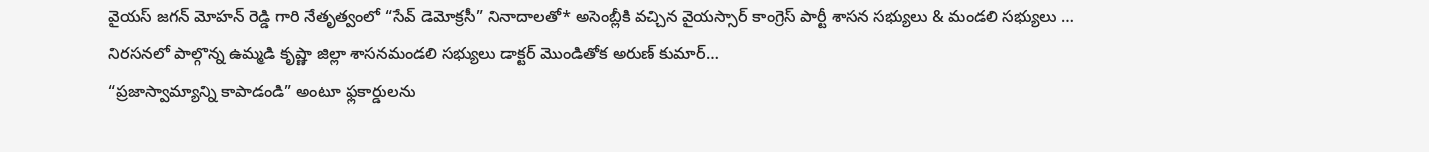వైయస్ జగన్ మోహన్ రెడ్డి గారి నేతృత్వంలో “సేవ్ డెమోక్రసీ” నినాదాలతో* అసెంబ్లీకి వచ్చిన వైయస్సార్ కాంగ్రెస్ పార్టీ శాసన సభ్యులు & మండలి సభ్యులు …
నిరసనలో పాల్గొన్న ఉమ్మడి కృష్ణా జిల్లా శాసనమండలి సభ్యులు డాక్టర్ మొండితోక అరుణ్ కుమార్…
“ప్రజాస్వామ్యాన్ని కాపాడండి” అంటూ ఫ్లకార్డులను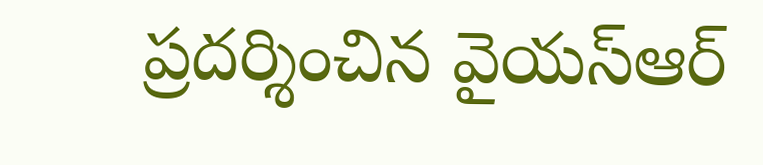ప్రదర్శించిన వైయస్ఆర్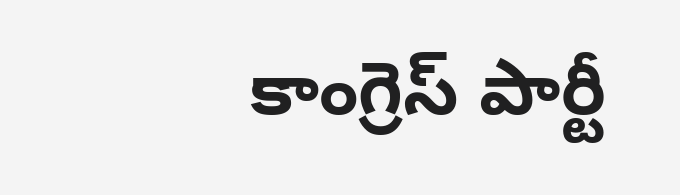కాంగ్రెస్ పార్టీ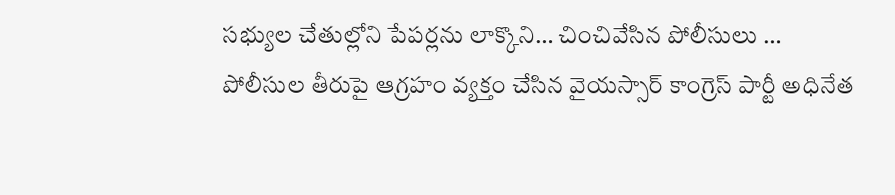సభ్యుల చేతుల్లోని పేపర్లను లాక్కొని… చించివేసిన పోలీసులు …
పోలీసుల తీరుపై ఆగ్రహం వ్యక్తం చేసిన వైయస్సార్ కాంగ్రెస్ పార్టీ అధినేత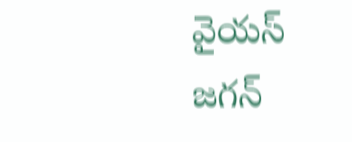వైయస్ జగన్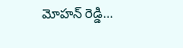మోహన్ రెడ్డి…